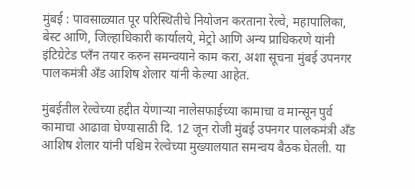मुंबई : पावसाळ्यात पूर परिस्थितीचे नियोजन करताना रेल्वे, महापालिका, बेस्ट आणि, जिल्हाधिकारी कार्यालये, मेट्रो आणि अन्य प्राधिकरणे यांनी इंटिग्रेटेड प्लँन तयार करुन समन्वयाने काम करा, अशा सूचना मुंबई उपनगर पालकमंत्री अँड आशिष शेलार यांनी केल्या आहेत.

मुंबईतील रेल्वेच्या हद्दीत येणाऱ्या नालेसफाईच्या कामाचा व मान्सून पुर्व कामाचा आढावा घेण्यासाठी दि. 12 जून रोजी मुंबई उपनगर पालकमंत्री अँड आशिष शेलार यांनी पश्चिम रेल्वेच्या मुख्यालयात समन्वय बैठक घेतली. या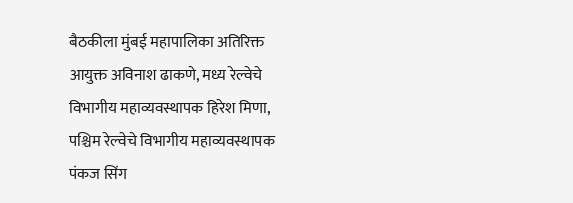बैठकीला मुंबई महापालिका अतिरिक्त आयुक्त अविनाश ढाकणे, मध्य रेल्वेचे विभागीय महाव्यवस्थापक हिरेश मिणा, पश्चिम रेल्वेचे विभागीय महाव्यवस्थापक पंकज सिंग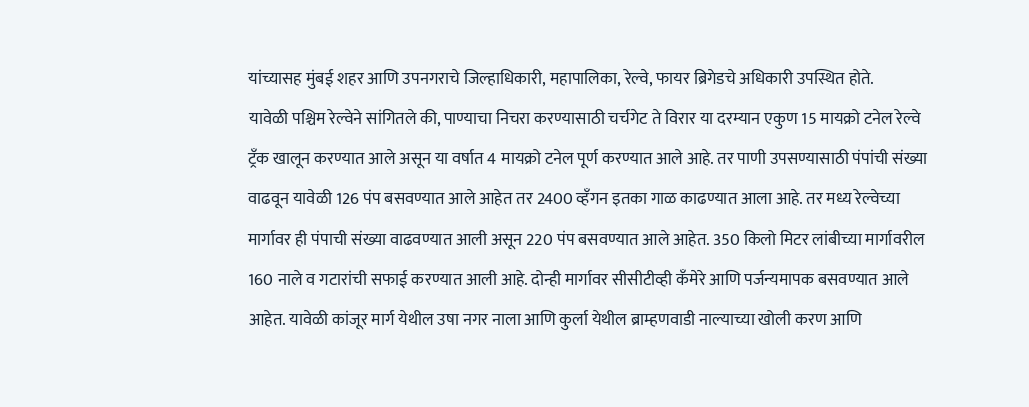यांच्यासह मुंबई शहर आणि उपनगराचे जिल्हाधिकारी, महापालिका, रेल्वे, फायर ब्रिगेडचे अधिकारी उपस्थित होते.
यावेळी पश्चिम रेल्वेने सांगितले की, पाण्याचा निचरा करण्यासाठी चर्चगेट ते विरार या दरम्यान एकुण 15 मायक्रो टनेल रेल्वे ट्रँक खालून करण्यात आले असून या वर्षात 4 मायक्रो टनेल पूर्ण करण्यात आले आहे. तर पाणी उपसण्यासाठी पंपांची संख्या वाढवून यावेळी 126 पंप बसवण्यात आले आहेत तर 2400 व्हँगन इतका गाळ काढण्यात आला आहे. तर मध्य रेल्वेच्या मार्गावर ही पंपाची संख्या वाढवण्यात आली असून 220 पंप बसवण्यात आले आहेत. 350 किलो मिटर लांबीच्या मार्गावरील 160 नाले व गटारांची सफाई करण्यात आली आहे. दोन्ही मार्गावर सीसीटीव्ही कँमेरे आणि पर्जन्यमापक बसवण्यात आले आहेत. यावेळी कांजूर मार्ग येथील उषा नगर नाला आणि कुर्ला येथील ब्राम्हणवाडी नाल्याच्या खोली करण आणि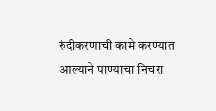रुंदीकरणाची कामे करण्यात आल्याने पाण्याचा निचरा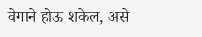वेगाने होऊ शकेल, असे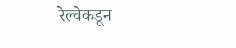रेल्वेकडून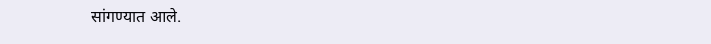सांगण्यात आले.